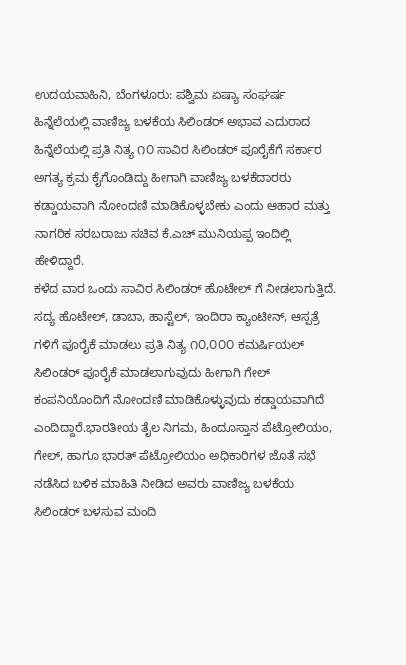ಉದಯವಾಹಿನಿ, ಬೆಂಗಳೂರು: ಪಶ್ವಿಮ ಏಷ್ಯಾ ಸಂಘರ್ಷ ಹಿನ್ನೆಲೆಯಲ್ಲಿ ವಾಣಿಜ್ಯ ಬಳಕೆಯ ಸಿಲಿಂಡರ್ ಅಭಾವ ಎದುರಾದ ಹಿನ್ನೆಲೆಯಲ್ಲಿ ಪ್ರತಿ ನಿತ್ಯ ೧೦ ಸಾವಿರ ಸಿಲಿಂಡರ್ ಪೂರೈಕೆಗೆ ಸರ್ಕಾರ ಅಗತ್ಯ ಕ್ರಮ ಕೈಗೊಂಡಿದ್ದು ಹೀಗಾಗಿ ವಾಣಿಜ್ಯ ಬಳಕೆದಾರರು ಕಡ್ಡಾಯವಾಗಿ ನೋಂದಣಿ ಮಾಡಿಕೊಳ್ಳಬೇಕು ಎಂದು ಆಹಾರ ಮತ್ತು ನಾಗರಿಕ ಸರಬರಾಜು ಸಚಿವ ಕೆ.ಎಚ್ ಮುನಿಯಪ್ಪ ಇಂದಿಲ್ಲಿ ಹೇಳಿದ್ದಾರೆ.
ಕಳೆದ ವಾರ ಒಂದು ಸಾವಿರ ಸಿಲಿಂಡರ್ ಹೊಟೇಲ್ ಗೆ ನೀಡಲಾಗುತ್ತಿದೆ. ಸದ್ಯ ಹೊಟೇಲ್, ಡಾಬಾ, ಹಾಸ್ಟೆಲ್, ಇಂದಿರಾ ಕ್ಯಾಂಟೀನ್, ಆಸ್ಪತ್ರೆ ಗಳಿಗೆ ಪೂರೈಕೆ ಮಾಡಲು ಪ್ರತಿ ನಿತ್ಯ ೧೦,೦೦೦ ಕಮರ್ಷಿಯಲ್ ಸಿಲಿಂಡರ್ ಪೂರೈಕೆ ಮಾಡಲಾಗುವುದು ಹೀಗಾಗಿ ಗೇಲ್ ಕಂಪನಿಯೊಂದಿಗೆ ನೋಂದಣಿ ಮಾಡಿಕೊಳ್ಳುವುದು ಕಡ್ಡಾಯವಾಗಿದೆ ಎಂದಿದ್ದಾರೆ.ಭಾರತೀಯ ತೈಲ ನಿಗಮ, ಹಿಂದೂಸ್ತಾನ ಪೆಟ್ರೋಲಿಯಂ, ಗೇಲ್, ಹಾಗೂ ಭಾರತ್ ಪೆಟ್ರೋಲಿಯಂ ಅಧಿಕಾರಿಗಳ ಜೊತೆ ಸಭೆ ನಡೆಸಿದ ಬಳಿಕ ಮಾಹಿತಿ ನೀಡಿದ ಅವರು ವಾಣಿಜ್ಯ ಬಳಕೆಯ ಸಿಲಿಂಡರ್ ಬಳಸುವ ಮಂದಿ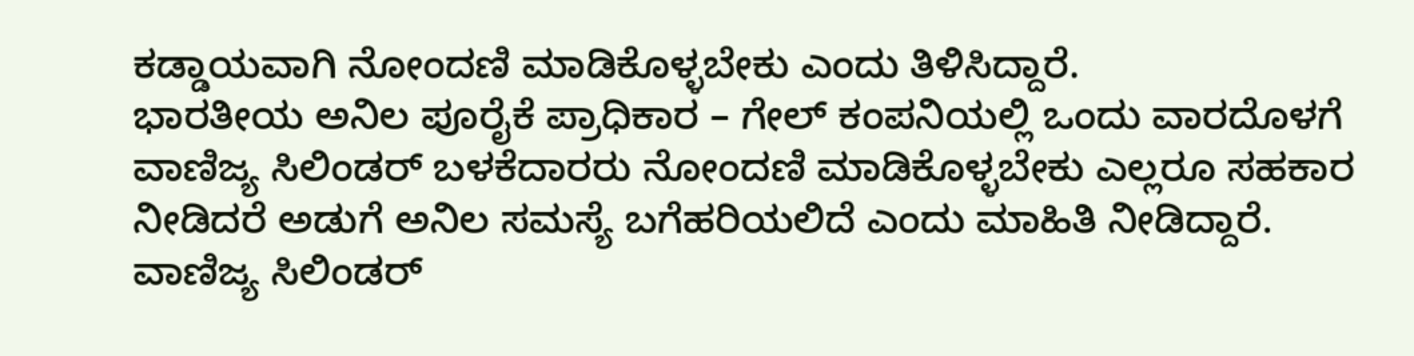ಕಡ್ಡಾಯವಾಗಿ ನೋಂದಣಿ ಮಾಡಿಕೊಳ್ಳಬೇಕು ಎಂದು ತಿಳಿಸಿದ್ದಾರೆ.
ಭಾರತೀಯ ಅನಿಲ ಪೂರೈಕೆ ಪ್ರಾಧಿಕಾರ – ಗೇಲ್ ಕಂಪನಿಯಲ್ಲಿ ಒಂದು ವಾರದೊಳಗೆ ವಾಣಿಜ್ಯ ಸಿಲಿಂಡರ್ ಬಳಕೆದಾರರು ನೋಂದಣಿ ಮಾಡಿಕೊಳ್ಳಬೇಕು ಎಲ್ಲರೂ ಸಹಕಾರ ನೀಡಿದರೆ ಅಡುಗೆ ಅನಿಲ ಸಮಸ್ಯೆ ಬಗೆಹರಿಯಲಿದೆ ಎಂದು ಮಾಹಿತಿ ನೀಡಿದ್ದಾರೆ.
ವಾಣಿಜ್ಯ ಸಿಲಿಂಡರ್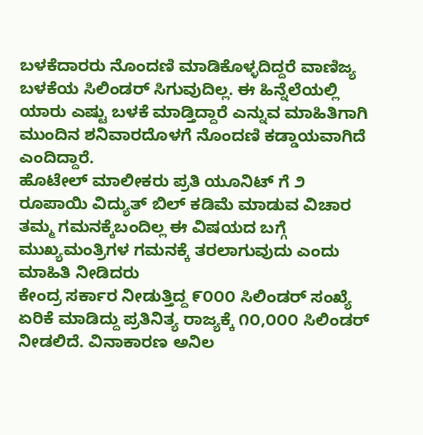ಬಳಕೆದಾರರು ನೊಂದಣಿ ಮಾಡಿಕೊಳ್ಳದಿದ್ದರೆ ವಾಣಿಜ್ಯ ಬಳಕೆಯ ಸಿಲಿಂಡರ್ ಸಿಗುವುದಿಲ್ಲ. ಈ ಹಿನ್ನೆಲೆಯಲ್ಲಿ ಯಾರು ಎಷ್ಟು ಬಳಕೆ ಮಾಡ್ತಿದ್ದಾರೆ ಎನ್ನುವ ಮಾಹಿತಿಗಾಗಿ ಮುಂದಿನ ಶನಿವಾರದೊಳಗೆ ನೊಂದಣಿ ಕಡ್ಡಾಯವಾಗಿದೆ ಎಂದಿದ್ದಾರೆ.
ಹೊಟೇಲ್ ಮಾಲೀಕರು ಪ್ರತಿ ಯೂನಿಟ್ ಗೆ ೨ ರೂಪಾಯಿ ವಿದ್ಯುತ್ ಬಿಲ್ ಕಡಿಮೆ ಮಾಡುವ ವಿಚಾರ ತಮ್ಮ ಗಮನಕ್ಕೆಬಂದಿಲ್ಲ ಈ ವಿಷಯದ ಬಗ್ಗೆ ಮುಖ್ಯಮಂತ್ರಿಗಳ ಗಮನಕ್ಕೆ ತರಲಾಗುವುದು ಎಂದು ಮಾಹಿತಿ ನೀಡಿದರು
ಕೇಂದ್ರ ಸರ್ಕಾರ ನೀಡುತ್ತಿದ್ದ ೯೦೦೦ ಸಿಲಿಂಡರ್ ಸಂಖ್ಯೆ ಏರಿಕೆ ಮಾಡಿದ್ದು ಪ್ರತಿನಿತ್ಯ ರಾಜ್ಯಕ್ಕೆ ೧೦,೦೦೦ ಸಿಲಿಂಡರ್ ನೀಡಲಿದೆ. ವಿನಾಕಾರಣ ಅನಿಲ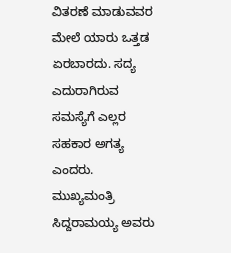ವಿತರಣೆ ಮಾಡುವವರ ಮೇಲೆ ಯಾರು ಒತ್ತಡ ಏರಬಾರದು. ಸದ್ಯ ಎದುರಾಗಿರುವ ಸಮಸ್ಯೆಗೆ ಎಲ್ಲರ ಸಹಕಾರ ಅಗತ್ಯ ಎಂದರು.
ಮುಖ್ಯಮಂತ್ರಿ ಸಿದ್ದರಾಮಯ್ಯ ಅವರು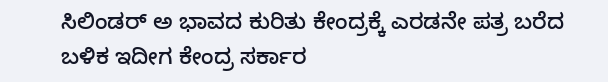ಸಿಲಿಂಡರ್ ಅ ಭಾವದ ಕುರಿತು ಕೇಂದ್ರಕ್ಕೆ ಎರಡನೇ ಪತ್ರ ಬರೆದ ಬಳಿಕ ಇದೀಗ ಕೇಂದ್ರ ಸರ್ಕಾರ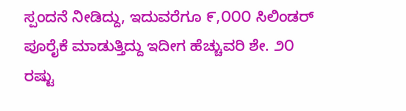ಸ್ಪಂದನೆ ನೀಡಿದ್ದು, ಇದುವರೆಗೂ ೯,೦೦೦ ಸಿಲಿಂಡರ್ ಪೂರೈಕೆ ಮಾಡುತ್ತಿದ್ದು ಇದೀಗ ಹೆಚ್ಚುವರಿ ಶೇ. ೨೦ ರಷ್ಟು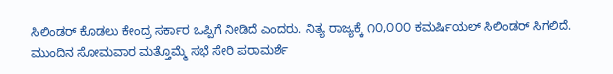ಸಿಲಿಂಡರ್ ಕೊಡಲು ಕೇಂದ್ರ ಸರ್ಕಾರ ಒಪ್ಪಿಗೆ ನೀಡಿದೆ ಎಂದರು. ನಿತ್ಯ ರಾಜ್ಯಕ್ಕೆ ೧೦,೦೦೦ ಕಮರ್ಷಿಯಲ್ ಸಿಲಿಂಡರ್ ಸಿಗಲಿದೆ. ಮುಂದಿನ ಸೋಮವಾರ ಮತ್ತೊಮ್ಮೆ ಸಭೆ ಸೇರಿ ಪರಾಮರ್ಶೆ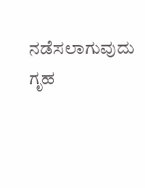ನಡೆಸಲಾಗುವುದು ಗೃಹ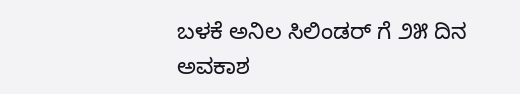ಬಳಕೆ ಅನಿಲ ಸಿಲಿಂಡರ್ ಗೆ ೨೫ ದಿನ ಅವಕಾಶ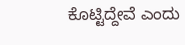ಕೊಟ್ಟಿದ್ದೇವೆ ಎಂದು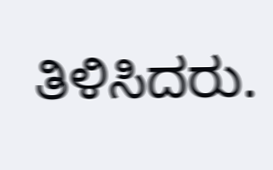ತಿಳಿಸಿದರು.